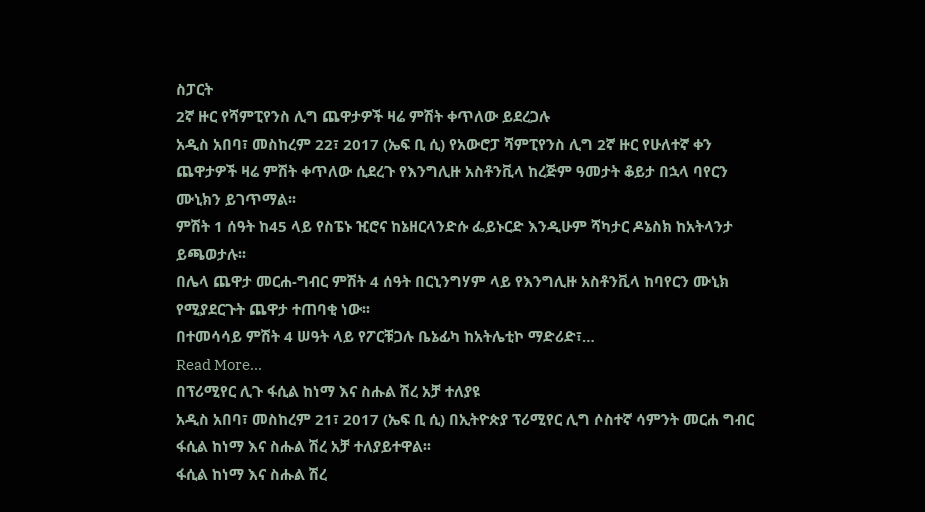ስፓርት
2ኛ ዙር የሻምፒየንስ ሊግ ጨዋታዎች ዛሬ ምሽት ቀጥለው ይደረጋሉ
አዲስ አበባ፣ መስከረም 22፣ 2017 (ኤፍ ቢ ሲ) የአውሮፓ ሻምፒየንስ ሊግ 2ኛ ዙር የሁለተኛ ቀን ጨዋታዎች ዛሬ ምሽት ቀጥለው ሲደረጉ የእንግሊዙ አስቶንቪላ ከረጅም ዓመታት ቆይታ በኋላ ባየርን ሙኒክን ይገጥማል፡፡
ምሽት 1 ሰዓት ከ45 ላይ የስፔኑ ዢሮና ከኔዘርላንድሱ ፌይኑርድ እንዲሁም ሻካታር ዶኔስክ ከአትላንታ ይጫወታሉ፡፡
በሌላ ጨዋታ መርሐ-ግብር ምሽት 4 ሰዓት በርኒንግሃም ላይ የእንግሊዙ አስቶንቪላ ከባየርን ሙኒክ የሚያደርጉት ጨዋታ ተጠባቂ ነው፡፡
በተመሳሳይ ምሽት 4 ሠዓት ላይ የፖርቹጋሉ ቤኔፊካ ከአትሌቲኮ ማድሪድ፣…
Read More...
በፕሪሚየር ሊጉ ፋሲል ከነማ እና ስሑል ሽረ አቻ ተለያዩ
አዲስ አበባ፣ መስከረም 21፣ 2017 (ኤፍ ቢ ሲ) በኢትዮጵያ ፕሪሚየር ሊግ ሶስተኛ ሳምንት መርሐ ግብር ፋሲል ከነማ እና ስሑል ሽረ አቻ ተለያይተዋል፡፡
ፋሲል ከነማ እና ስሑል ሽረ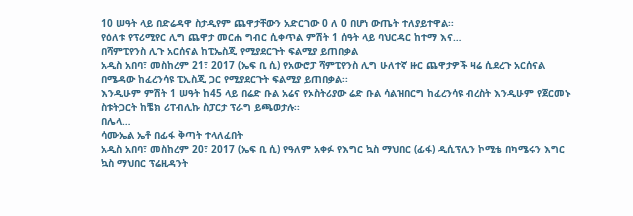10 ሠዓት ላይ በድሬዳዋ ስታዲየም ጨዋታቸውን አድርገው 0 ለ 0 በሆነ ውጤት ተለያይተዋል፡፡
የዕለቱ የፕሪሚየር ሊግ ጨዋታ መርሐ ግብር ሲቀጥል ምሽት 1 ሰዓት ላይ ባህርዳር ከተማ እና…
በሻምፒየንስ ሊጉ አርሰናል ከፒኤስጂ የሚያደርጉት ፍልሚያ ይጠበቃል
አዲስ አበባ፣ መስከረም 21፣ 2017 (ኤፍ ቢ ሲ) የአውሮፓ ሻምፒየንስ ሊግ ሁለተኛ ዙር ጨዋታዎች ዛሬ ሲደረጉ አርሰናል በሜዳው ከፈረንሳዩ ፒኢስጂ ጋር የሚያደርጉት ፍልሚያ ይጠበቃል፡፡
እንዲሁም ምሽት 1 ሠዓት ከ45 ላይ በሬድ ቡል አሬና የኦስትሪያው ሬድ ቡል ሳልዝበርግ ከፈረንሳዩ ብረስት እንዲሁም የጀርመኑ ስቱትጋርት ከቼክ ሪፐብሊኩ ስፓርታ ፕራግ ይጫወታሉ፡፡
በሌላ…
ሳሙኤል ኤቶ በፊፋ ቅጣት ተላለፈበት
አዲስ አበባ፣ መስከረም 20፣ 2017 (ኤፍ ቢ ሲ) የዓለም አቀፉ የእግር ኳስ ማህበር (ፊፋ) ዲሲፕሊን ኮሚቴ በካሜሩን እግር ኳስ ማህበር ፕሬዚዳንት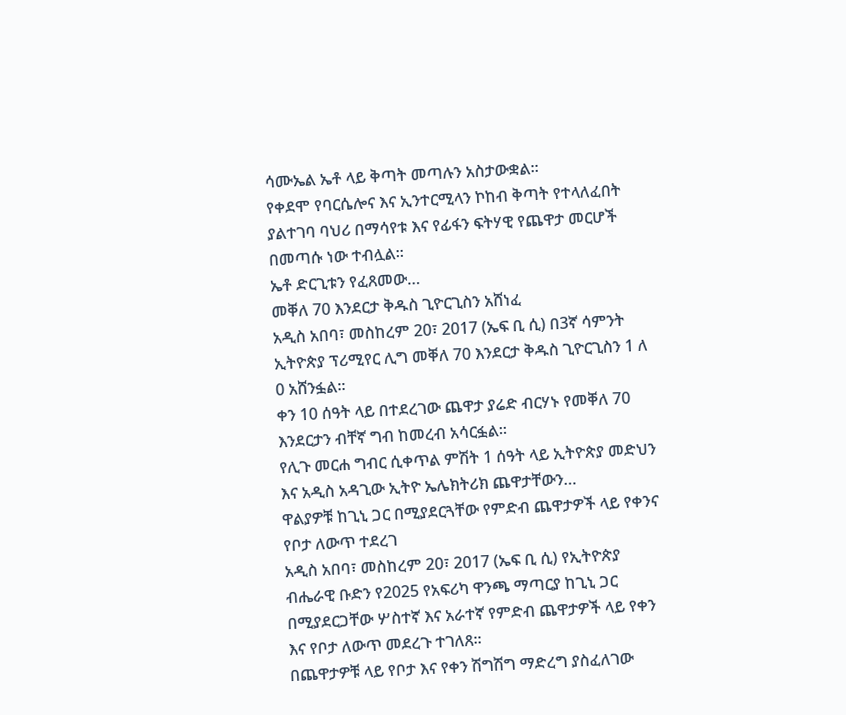ሳሙኤል ኤቶ ላይ ቅጣት መጣሉን አስታውቋል፡፡
የቀደሞ የባርሴሎና እና ኢንተርሚላን ኮከብ ቅጣት የተላለፈበት ያልተገባ ባህሪ በማሳየቱ እና የፊፋን ፍትሃዊ የጨዋታ መርሆች በመጣሱ ነው ተብሏል፡፡
ኤቶ ድርጊቱን የፈጸመው…
መቐለ 70 እንደርታ ቅዱስ ጊዮርጊስን አሸነፈ
አዲስ አበባ፣ መስከረም 20፣ 2017 (ኤፍ ቢ ሲ) በ3ኛ ሳምንት ኢትዮጵያ ፕሪሚየር ሊግ መቐለ 70 እንደርታ ቅዱስ ጊዮርጊስን 1 ለ 0 አሸንፏል፡፡
ቀን 10 ሰዓት ላይ በተደረገው ጨዋታ ያሬድ ብርሃኑ የመቐለ 70 እንደርታን ብቸኛ ግብ ከመረብ አሳርፏል፡፡
የሊጉ መርሐ ግብር ሲቀጥል ምሽት 1 ሰዓት ላይ ኢትዮጵያ መድህን እና አዲስ አዳጊው ኢትዮ ኤሌክትሪክ ጨዋታቸውን…
ዋልያዎቹ ከጊኒ ጋር በሚያደርጓቸው የምድብ ጨዋታዎች ላይ የቀንና የቦታ ለውጥ ተደረገ
አዲስ አበባ፣ መስከረም 20፣ 2017 (ኤፍ ቢ ሲ) የኢትዮጵያ ብሔራዊ ቡድን የ2025 የአፍሪካ ዋንጫ ማጣርያ ከጊኒ ጋር በሚያደርጋቸው ሦስተኛ እና አራተኛ የምድብ ጨዋታዎች ላይ የቀን እና የቦታ ለውጥ መደረጉ ተገለጸ፡፡
በጨዋታዎቹ ላይ የቦታ እና የቀን ሽግሽግ ማድረግ ያስፈለገው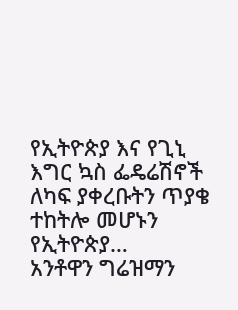የኢትዮጵያ እና የጊኒ እግር ኳስ ፌዴሬሽኖች ለካፍ ያቀረቡትን ጥያቄ ተከትሎ መሆኑን የኢትዮጵያ…
አንቶዋን ግሬዝማን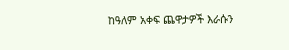ከዓለም አቀፍ ጨዋታዎች እራሱን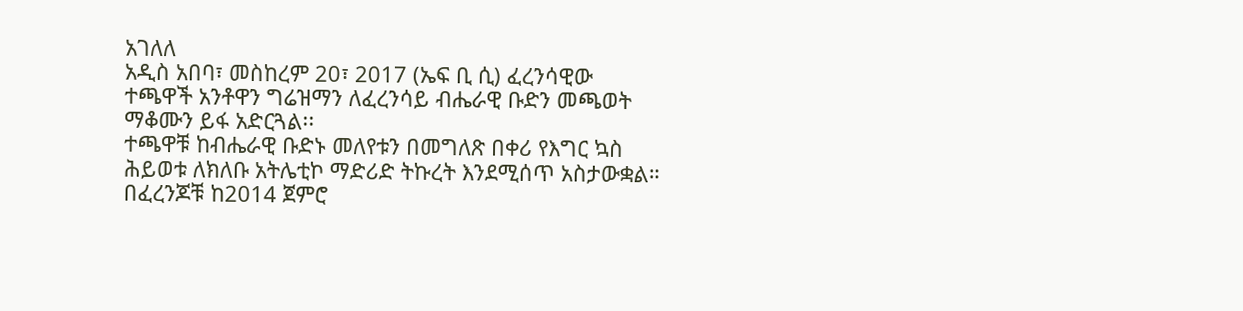አገለለ
አዲስ አበባ፣ መስከረም 20፣ 2017 (ኤፍ ቢ ሲ) ፈረንሳዊው ተጫዋች አንቶዋን ግሬዝማን ለፈረንሳይ ብሔራዊ ቡድን መጫወት ማቆሙን ይፋ አድርጓል፡፡
ተጫዋቹ ከብሔራዊ ቡድኑ መለየቱን በመግለጽ በቀሪ የእግር ኳስ ሕይወቱ ለክለቡ አትሌቲኮ ማድሪድ ትኩረት እንደሚሰጥ አስታውቋል።
በፈረንጆቹ ከ2014 ጀምሮ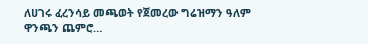ለሀገሩ ፈረንሳይ መጫወት የጀመረው ግሬዝማን ዓለም ዋንጫን ጨምሮ…